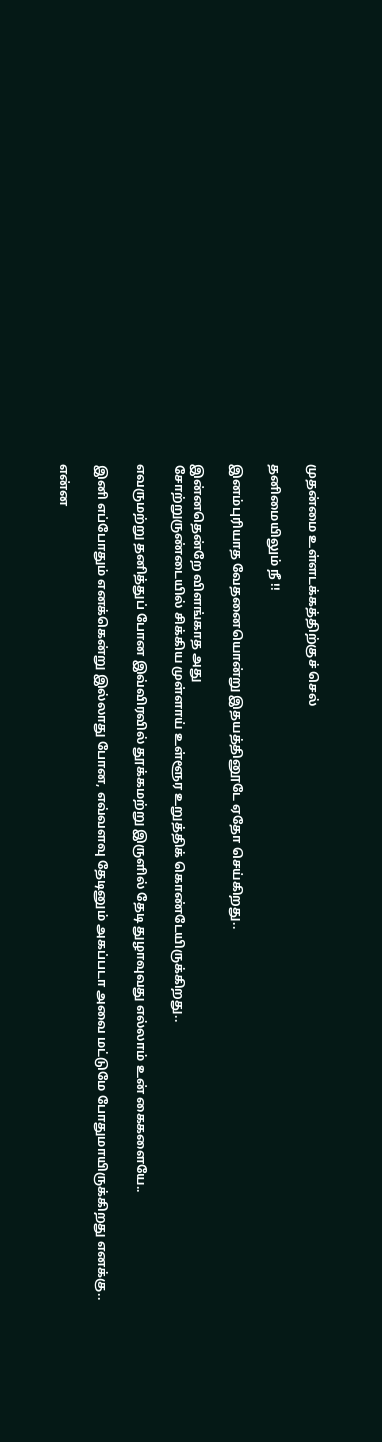முதன்மை உள்ளடக்கத்திற்குச் செல்

தனிமையிலும் நீ !!

இனம்புரியாத வேதனையொன்று இதயத்தினூடே ஏதோ செய்கிறது..

இன்னதென்றே விளங்காத அது
சோற்றுருண்டையில் சிக்கிய முள்ளாய் உள்ளூர உறுத்திக் கொண்டேயிருக்கிறது..

எவருமற்று தனித்துப் போன இவ்விரவில் தூக்கமற்று இருளில் தேடி துழாவுவது எல்லாம் உன் கைகளையே..

இனி எப்போதும் எனக்கென்று இல்லாது போன, எவ்வளவு தேடினும் அகப்படா அவை மட்டுமே போதுமாயிருக்கிறது எனக்கு..

என்ன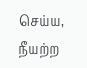செய்ய, நீயற்ற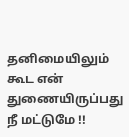தனிமையிலும் கூட என் துணையிருப்பது நீ மட்டுமே !!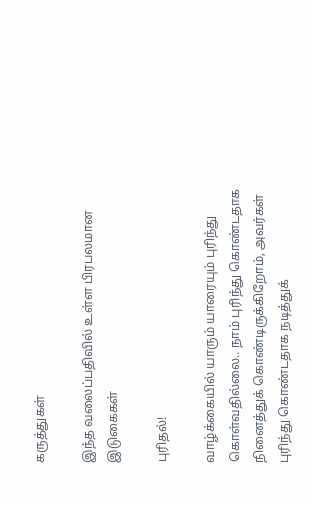கருத்துகள்

இந்த வலைப்பதிவில் உள்ள பிரபலமான இடுகைகள்

புரிதல்!

வாழ்க்கையில் யாரும் யாரையும் புரிந்து கொள்வதில்லை.. நாம் புரிந்து கொண்டதாக  நினைத்துக் கொண்டிருக்கிறோம், அவர்கள் புரிந்து கொண்டதாக நடித்துக்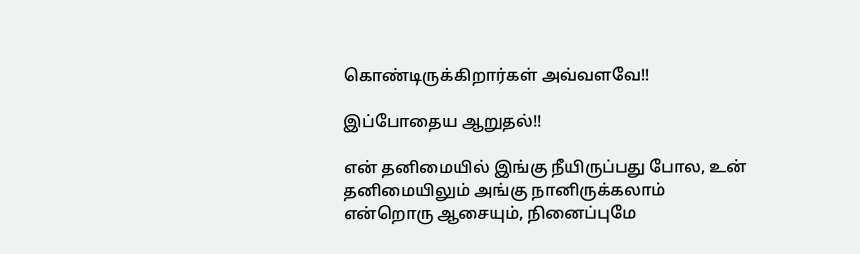கொண்டிருக்கிறார்கள் அவ்வளவே!!

இப்போதைய ஆறுதல்!!

என் தனிமையில் இங்கு நீயிருப்பது போல, உன் தனிமையிலும் அங்கு நானிருக்கலாம் என்றொரு ஆசையும், நினைப்புமே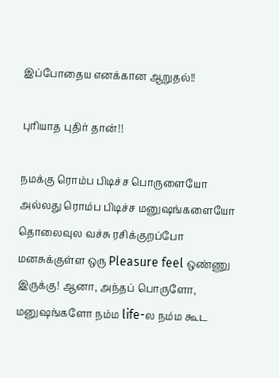இப்போதைய எனக்கான ஆறுதல்!!

புரியாத புதிர் தான்!!

நமக்கு ரொம்ப பிடிச்ச பொருளையோ அல்லது ரொம்ப பிடிச்ச மனுஷங்களையோ தொலைவுல வச்சு ரசிக்குறப்போ மனசுக்குள்ள ஒரு Pleasure feel ஒண்ணு இருக்கு! ஆனா, அந்தப் பொருளோ, மனுஷங்களோ நம்ம life-ல நம்ம கூட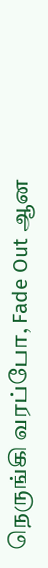நெருங்கி வரப்போ, Fade Out ஆன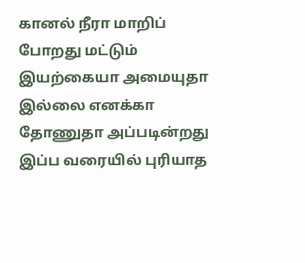கானல் நீரா மாறிப் போறது மட்டும் இயற்கையா அமையுதா இல்லை எனக்கா தோணுதா அப்படின்றது இப்ப வரையில் புரியாத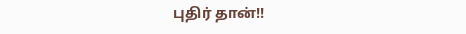புதிர் தான்!!